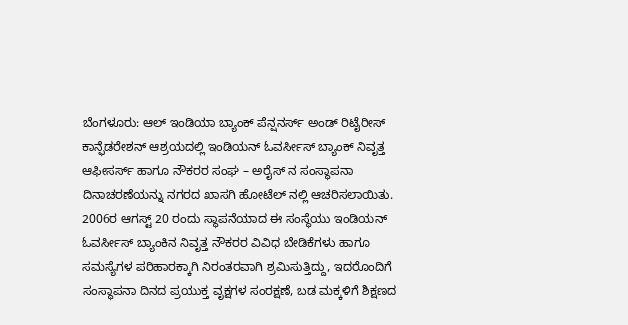ಬೆಂಗಳೂರು: ಆಲ್ ಇಂಡಿಯಾ ಬ್ಯಾಂಕ್ ಪೆನ್ಷನರ್ಸ್ ಅಂಡ್ ರಿಟೈರೀಸ್ ಕಾನ್ಫೆಡರೇಶನ್ ಆಶ್ರಯದಲ್ಲಿ ಇಂಡಿಯನ್ ಓವರ್ಸೀಸ್ ಬ್ಯಾಂಕ್ ನಿವೃತ್ತ ಆಫೀಸರ್ಸ್ ಹಾಗೂ ನೌಕರರ ಸಂಘ – ಅರೈಸ್ ನ ಸಂಸ್ಥಾಪನಾ ದಿನಾಚರಣೆಯನ್ನು ನಗರದ ಖಾಸಗಿ ಹೋಟೆಲ್ ನಲ್ಲಿ ಆಚರಿಸಲಾಯಿತು.
2006ರ ಆಗಸ್ಟ್ 20 ರಂದು ಸ್ಥಾಪನೆಯಾದ ಈ ಸಂಸ್ಥೆಯು ಇಂಡಿಯನ್ ಓವರ್ಸೀಸ್ ಬ್ಯಾಂಕಿನ ನಿವೃತ್ತ ನೌಕರರ ವಿವಿಧ ಬೇಡಿಕೆಗಳು ಹಾಗೂ ಸಮಸ್ಯೆಗಳ ಪರಿಹಾರಕ್ಕಾಗಿ ನಿರಂತರವಾಗಿ ಶ್ರಮಿಸುತ್ತಿದ್ದು, ಇದರೊಂದಿಗೆ ಸಂಸ್ಥಾಪನಾ ದಿನದ ಪ್ರಯುಕ್ತ ವೃಕ್ಷಗಳ ಸಂರಕ್ಷಣೆ, ಬಡ ಮಕ್ಕಳಿಗೆ ಶಿಕ್ಷಣದ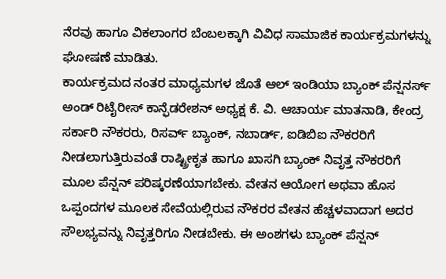ನೆರವು ಹಾಗೂ ವಿಕಲಾಂಗರ ಬೆಂಬಲಕ್ಕಾಗಿ ವಿವಿಧ ಸಾಮಾಜಿಕ ಕಾರ್ಯಕ್ರಮಗಳನ್ನು ಘೋಷಣೆ ಮಾಡಿತು.
ಕಾರ್ಯಕ್ರಮದ ನಂತರ ಮಾಧ್ಯಮಗಳ ಜೊತೆ ಆಲ್ ಇಂಡಿಯಾ ಬ್ಯಾಂಕ್ ಪೆನ್ಷನರ್ಸ್ ಅಂಡ್ ರಿಟೈರೀಸ್ ಕಾನ್ಫೆಡರೇಶನ್ ಅಧ್ಯಕ್ಷ ಕೆ. ವಿ. ಆಚಾರ್ಯ ಮಾತನಾಡಿ, ಕೇಂದ್ರ ಸರ್ಕಾರಿ ನೌಕರರು, ರಿಸರ್ವ್ ಬ್ಯಾಂಕ್, ನಬಾರ್ಡ್, ಐಡಿಬಿಐ ನೌಕರರಿಗೆ ನೀಡಲಾಗುತ್ತಿರುವಂತೆ ರಾಷ್ಟ್ರೀಕೃತ ಹಾಗೂ ಖಾಸಗಿ ಬ್ಯಾಂಕ್ ನಿವೃತ್ತ ನೌಕರರಿಗೆ ಮೂಲ ಪೆನ್ಷನ್ ಪರಿಷ್ಕರಣೆಯಾಗಬೇಕು. ವೇತನ ಆಯೋಗ ಅಥವಾ ಹೊಸ ಒಪ್ಪಂದಗಳ ಮೂಲಕ ಸೇವೆಯಲ್ಲಿರುವ ನೌಕರರ ವೇತನ ಹೆಚ್ಚಳವಾದಾಗ ಅದರ ಸೌಲಭ್ಯವನ್ನು ನಿವೃತ್ತರಿಗೂ ನೀಡಬೇಕು. ಈ ಅಂಶಗಳು ಬ್ಯಾಂಕ್ ಪೆನ್ಷನ್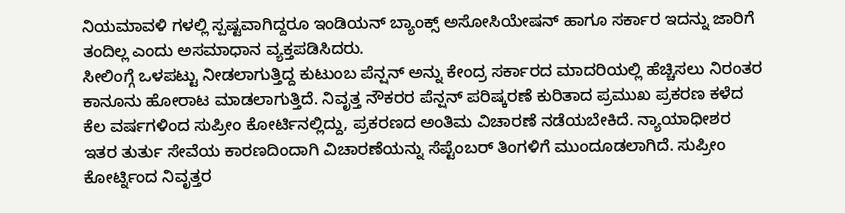ನಿಯಮಾವಳಿ ಗಳಲ್ಲಿ ಸ್ಪಷ್ಟವಾಗಿದ್ದರೂ ಇಂಡಿಯನ್ ಬ್ಯಾಂಕ್ಸ್ ಅಸೋಸಿಯೇಷನ್ ಹಾಗೂ ಸರ್ಕಾರ ಇದನ್ನು ಜಾರಿಗೆ ತಂದಿಲ್ಲ ಎಂದು ಅಸಮಾಧಾನ ವ್ಯಕ್ತಪಡಿಸಿದರು.
ಸೀಲಿಂಗ್ಗೆ ಒಳಪಟ್ಟು ನೀಡಲಾಗುತ್ತಿದ್ದ ಕುಟುಂಬ ಪೆನ್ಷನ್ ಅನ್ನು ಕೇಂದ್ರ ಸರ್ಕಾರದ ಮಾದರಿಯಲ್ಲಿ ಹೆಚ್ಚಿಸಲು ನಿರಂತರ ಕಾನೂನು ಹೋರಾಟ ಮಾಡಲಾಗುತ್ತಿದೆ. ನಿವೃತ್ತ ನೌಕರರ ಪೆನ್ಷನ್ ಪರಿಷ್ಕರಣೆ ಕುರಿತಾದ ಪ್ರಮುಖ ಪ್ರಕರಣ ಕಳೆದ ಕೆಲ ವರ್ಷಗಳಿಂದ ಸುಪ್ರೀಂ ಕೋರ್ಟಿನಲ್ಲಿದ್ದು, ಪ್ರಕರಣದ ಅಂತಿಮ ವಿಚಾರಣೆ ನಡೆಯಬೇಕಿದೆ. ನ್ಯಾಯಾಧೀಶರ ಇತರ ತುರ್ತು ಸೇವೆಯ ಕಾರಣದಿಂದಾಗಿ ವಿಚಾರಣೆಯನ್ನು ಸೆಪ್ಟೆಂಬರ್ ತಿಂಗಳಿಗೆ ಮುಂದೂಡಲಾಗಿದೆ. ಸುಪ್ರೀಂ ಕೋರ್ಟ್ನಿಂದ ನಿವೃತ್ತರ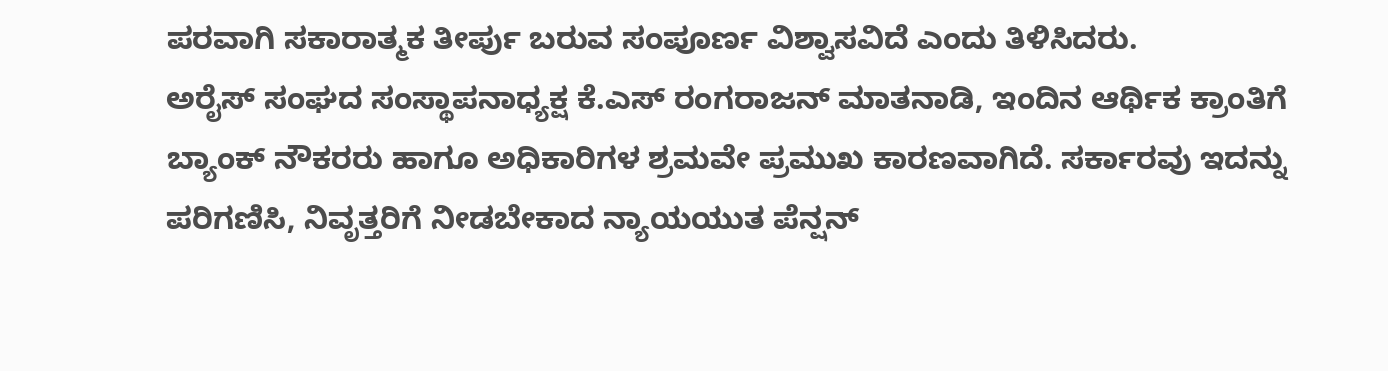ಪರವಾಗಿ ಸಕಾರಾತ್ಮಕ ತೀರ್ಪು ಬರುವ ಸಂಪೂರ್ಣ ವಿಶ್ವಾಸವಿದೆ ಎಂದು ತಿಳಿಸಿದರು.
ಅರೈಸ್ ಸಂಘದ ಸಂಸ್ಥಾಪನಾಧ್ಯಕ್ಷ ಕೆ.ಎಸ್ ರಂಗರಾಜನ್ ಮಾತನಾಡಿ, ಇಂದಿನ ಆರ್ಥಿಕ ಕ್ರಾಂತಿಗೆ ಬ್ಯಾಂಕ್ ನೌಕರರು ಹಾಗೂ ಅಧಿಕಾರಿಗಳ ಶ್ರಮವೇ ಪ್ರಮುಖ ಕಾರಣವಾಗಿದೆ. ಸರ್ಕಾರವು ಇದನ್ನು ಪರಿಗಣಿಸಿ, ನಿವೃತ್ತರಿಗೆ ನೀಡಬೇಕಾದ ನ್ಯಾಯಯುತ ಪೆನ್ಷನ್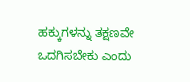ಹಕ್ಕುಗಳನ್ನು ತಕ್ಷಣವೇ ಒದಗಿಸಬೇಕು ಎಂದು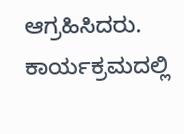ಆಗ್ರಹಿಸಿದರು.
ಕಾರ್ಯಕ್ರಮದಲ್ಲಿ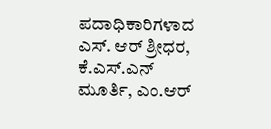ಪದಾಧಿಕಾರಿಗಳಾದ ಎಸ್. ಆರ್ ಶ್ರೀಧರ, ಕೆ.ಎಸ್.ಎನ್ ಮೂರ್ತಿ, ಎಂ.ಆರ್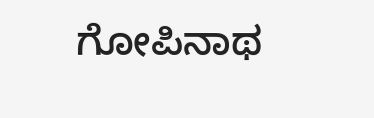ಗೋಪಿನಾಥ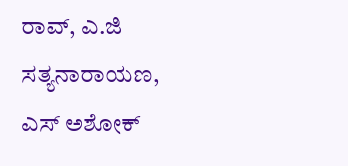ರಾವ್, ಎ.ಜಿ ಸತ್ಯನಾರಾಯಣ, ಎಸ್ ಅಶೋಕ್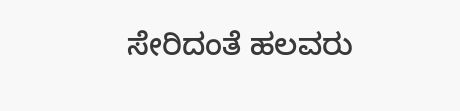ಸೇರಿದಂತೆ ಹಲವರು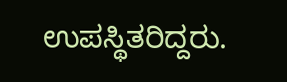ಉಪಸ್ಥಿತರಿದ್ದರು.